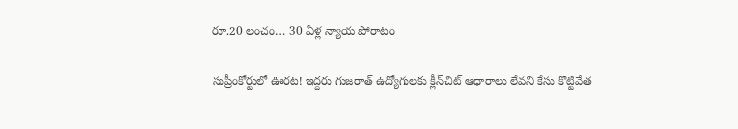రూ.20 లంచం… 30 ఏళ్ల న్యాయ పోరాటం

సుప్రీంకోర్టులో ఊరట! ఇద్దరు గుజరాత్‌ ఉద్యోగులకు క్లీన్‌చిట్‌ ఆధారాలు లేవని కేసు కొట్టివేత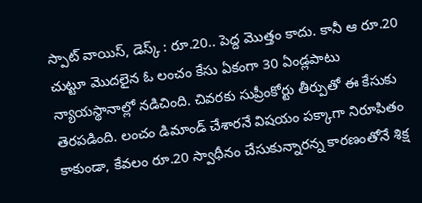స్పాట్ వాయిస్, డెస్క్ : రూ.20.. పెద్ద మొత్తం కాదు. కానీ ఆ రూ.20 చుట్టూ మొదలైన ఓ లంచం కేసు ఏకంగా 30 ఏండ్లపాటు న్యాయస్థానాల్లో నడిచింది. చివరకు సుప్రీంకోర్టు తీర్పుతో ఈ కేసుకు తెరపడింది. లంచం డిమాండ్‌ చేశారనే విషయం పక్కాగా నిరూపితం కాకుండా, కేవలం రూ.20 స్వాధీనం చేసుకున్నారన్న కారణంతోనే శిక్ష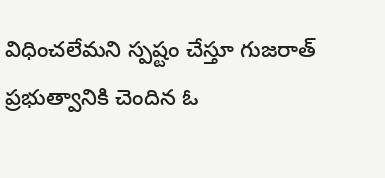విధించలేమని స్పష్టం చేస్తూ గుజరాత్‌ ప్రభుత్వానికి చెందిన ఓ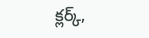క్లర్క్‌,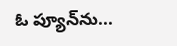ఓ ప్యూన్‌ను...